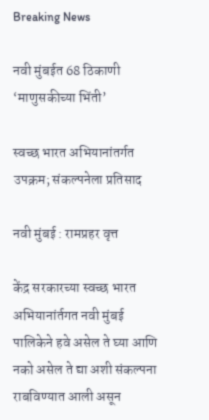Breaking News

नवी मुंबईत 68 ठिकाणी ‘माणुसकीच्या भिंती’

स्वच्छ भारत अभियानांतर्गत उपक्रम; संकल्पनेला प्रतिसाद

नवी मुंबई : रामप्रहर वृत्त

केंद्र सरकारच्या स्वच्छ भारत अभियानांर्तगत नवी मुंबई पालिकेने हवे असेल ते घ्या आणि नको असेल ते द्या अशी संकल्पना राबविण्यात आली असून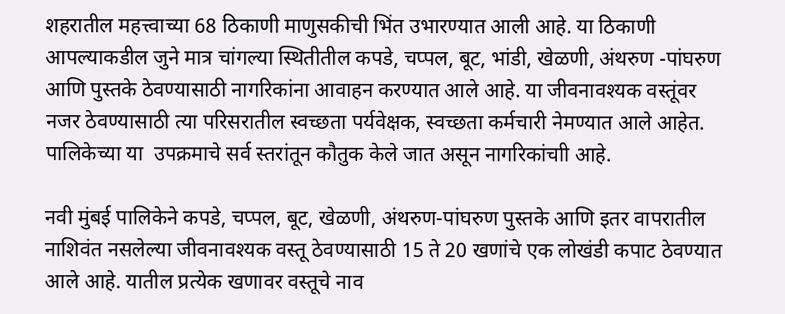शहरातील महत्त्वाच्या 68 ठिकाणी माणुसकीची भिंत उभारण्यात आली आहे. या ठिकाणी आपल्याकडील जुने मात्र चांगल्या स्थितीतील कपडे, चप्पल, बूट, भांडी, खेळणी, अंथरुण -पांघरुण आणि पुस्तके ठेवण्यासाठी नागरिकांना आवाहन करण्यात आले आहे. या जीवनावश्यक वस्तूंवर नजर ठेवण्यासाठी त्या परिसरातील स्वच्छता पर्यवेक्षक, स्वच्छता कर्मचारी नेमण्यात आले आहेत. पालिकेच्या या  उपक्रमाचे सर्व स्तरांतून कौतुक केले जात असून नागरिकांचाी आहे.

नवी मुंबई पालिकेने कपडे, चप्पल, बूट, खेळणी, अंथरुण-पांघरुण पुस्तके आणि इतर वापरातील नाशिवंत नसलेल्या जीवनावश्यक वस्तू ठेवण्यासाठी 15 ते 20 खणांचे एक लोखंडी कपाट ठेवण्यात आले आहे. यातील प्रत्येक खणावर वस्तूचे नाव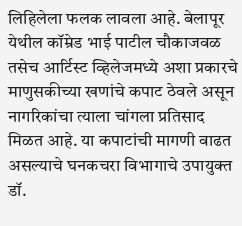लिहिलेला फलक लावला आहे. बेलापूर येथील कॉम्रेड भाई पाटील चौकाजवळ तसेच आर्टिस्ट व्हिलेजमध्ये अशा प्रकारचे माणुसकीच्या खणांचे कपाट ठेवले असून नागरिकांचा त्याला चांगला प्रतिसाद मिळत आहे. या कपाटांची मागणी वाढत असल्याचे घनकचरा विभागाचे उपायुक्त डॉ.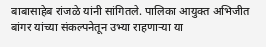बाबासाहेब रांजळे यांनी सांगितले. पालिका आयुक्त अभिजीत बांगर यांच्या संकल्पनेतून उभ्या राहणार्‍या या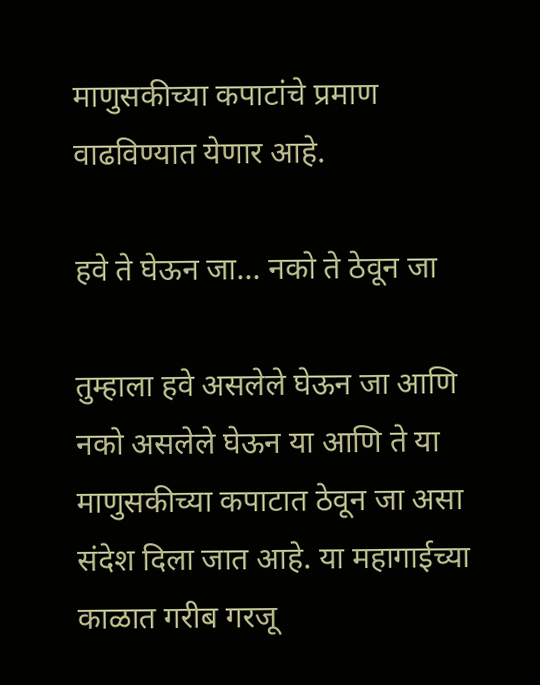माणुसकीच्या कपाटांचे प्रमाण वाढविण्यात येणार आहे.

हवे ते घेऊन जा… नको ते ठेवून जा

तुम्हाला हवे असलेले घेऊन जा आणि नको असलेले घेऊन या आणि ते या माणुसकीच्या कपाटात ठेवून जा असा संदेश दिला जात आहे. या महागाईच्या काळात गरीब गरजू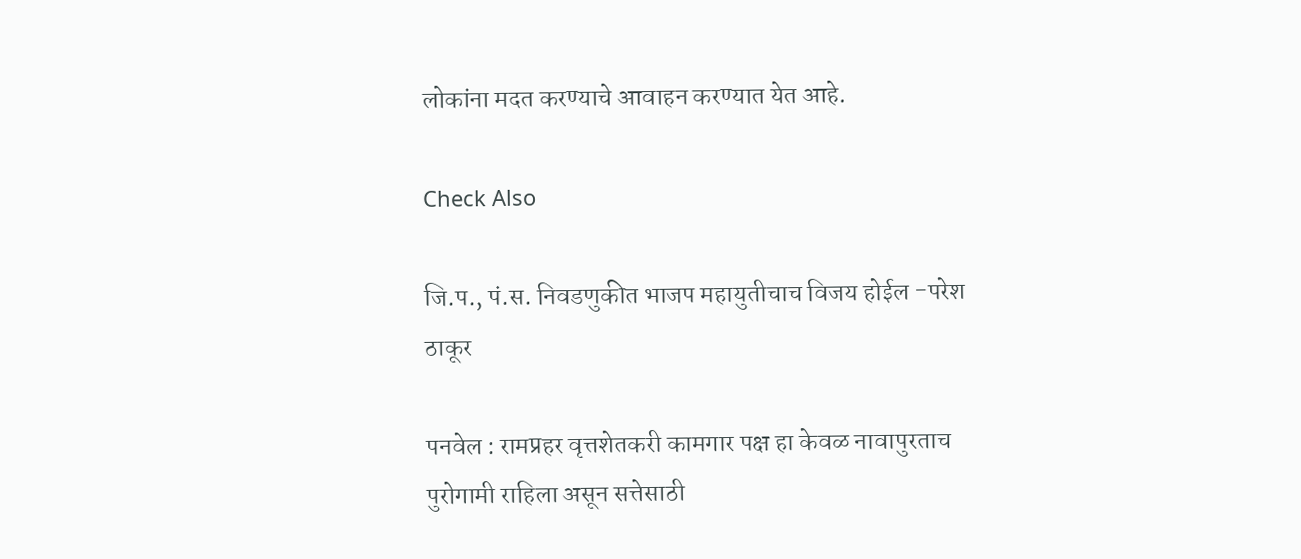लोकांना मदत करण्याचे आवाहन करण्यात येत आहे.

Check Also

जि.प., पं.स. निवडणुकीत भाजप महायुतीचाच विजय होईल -परेश ठाकूर

पनवेल : रामप्रहर वृत्तशेतकरी कामगार पक्ष हा केवळ नावापुरताच पुरोगामी राहिला असून सत्तेसाठी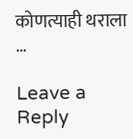कोणत्याही थराला …

Leave a Reply